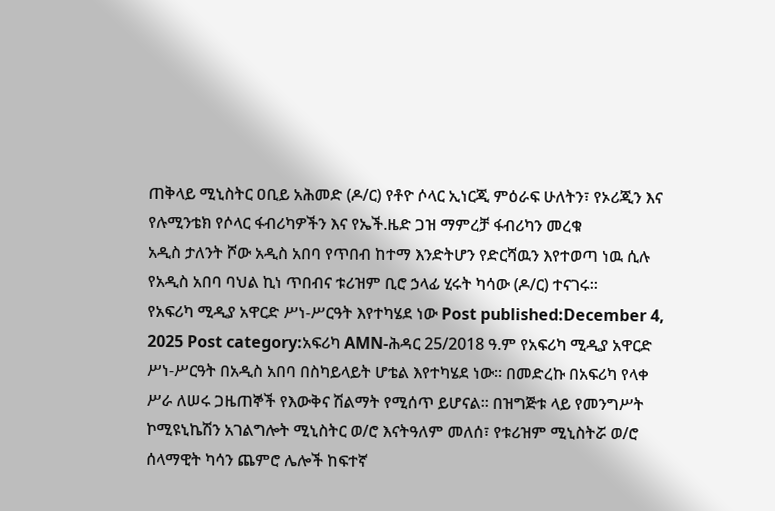ጠቅላይ ሚኒስትር ዐቢይ አሕመድ (ዶ/ር) የቶዮ ሶላር ኢነርጂ ምዕራፍ ሁለትን፣ የኦሪጂን እና የሉሚንቴክ የሶላር ፋብሪካዎችን እና የኤች.ዜድ ጋዝ ማምረቻ ፋብሪካን መረቁ
አዲስ ታለንት ሾው አዲስ አበባ የጥበብ ከተማ እንድትሆን የድርሻዉን እየተወጣ ነዉ ሲሉ የአዲስ አበባ ባህል ኪነ ጥበብና ቱሪዝም ቢሮ ኃላፊ ሂሩት ካሳው (ዶ/ር) ተናገሩ፡፡
የአፍሪካ ሚዲያ አዋርድ ሥነ-ሥርዓት እየተካሄደ ነው Post published:December 4, 2025 Post category:አፍሪካ AMN-ሕዳር 25/2018 ዓ.ም የአፍሪካ ሚዲያ አዋርድ ሥነ-ሥርዓት በአዲስ አበባ በስካይላይት ሆቴል እየተካሄደ ነው። በመድረኩ በአፍሪካ የላቀ ሥራ ለሠሩ ጋዜጠኞች የእውቅና ሽልማት የሚሰጥ ይሆናል። በዝግጅቱ ላይ የመንግሥት ኮሚዩኒኬሽን አገልግሎት ሚኒስትር ወ/ሮ እናትዓለም መለሰ፣ የቱሪዝም ሚኒስትሯ ወ/ሮ ሰላማዊት ካሳን ጨምሮ ሌሎች ከፍተኛ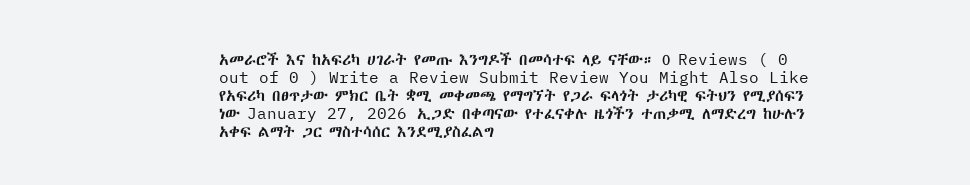አመራሮች እና ከአፍሪካ ሀገራት የመጡ እንግዶች በመሳተፍ ላይ ናቸው። 0 Reviews ( 0 out of 0 ) Write a Review Submit Review You Might Also Like የአፍሪካ በፀጥታው ምክር ቤት ቋሚ መቀመጫ የማግኘት የጋራ ፍላጎት ታሪካዊ ፍትህን የሚያሰፍን ነው January 27, 2026 ኢጋድ በቀጣናው የተፈናቀሉ ዜጎችን ተጠቃሚ ለማድረግ ከሁሉን አቀፍ ልማት ጋር ማስተሳሰር እንደሚያስፈልግ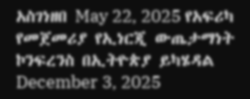አስገነዘበ May 22, 2025 የአፍሪካ የመጀመሪያ የኢነርጂ ውጤታማነት ኮንፍረንስ በኢትዮጵያ ይካሄዳል December 3, 2025